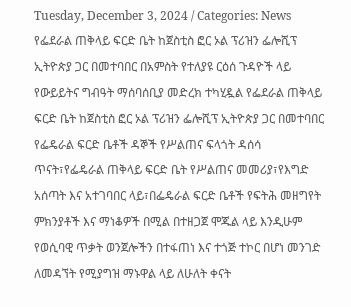Tuesday, December 3, 2024 / Categories: News የፌደራል ጠቅላይ ፍርድ ቤት ከጀስቲስ ፎር ኦል ፕሪዝን ፌሎሺፕ ኢትዮጵያ ጋር በመተባበር በአምስት የተለያዩ ርዕሰ ጉዳዮች ላይ የውይይትና ግብዓት ማሰባሰቢያ መድረክ ተካሂዷል የፌደራል ጠቅላይ ፍርድ ቤት ከጀስቲስ ፎር ኦል ፕሪዝን ፌሎሺፕ ኢትዮጵያ ጋር በመተባበር የፌዴራል ፍርድ ቤቶች ዳኞች የሥልጠና ፍላጎት ዳሰሳ ጥናት፣የፌዴራል ጠቅላይ ፍርድ ቤት የሥልጠና መመሪያ፣የእግድ አሰጣት እና አተገባበር ላይ፣በፌዴራል ፍርድ ቤቶች የፍትሕ መዘግየት ምክንያቶች እና ማነቆዎች በሚል በተዘጋጀ ሞጁል ላይ እንዲሁም የወሲባዊ ጥቃት ወንጀሎችን በተፋጠነ እና ተጎጅ ተኮር በሆነ መንገድ ለመዳኘት የሚያግዝ ማኑዋል ላይ ለሁለት ቀናት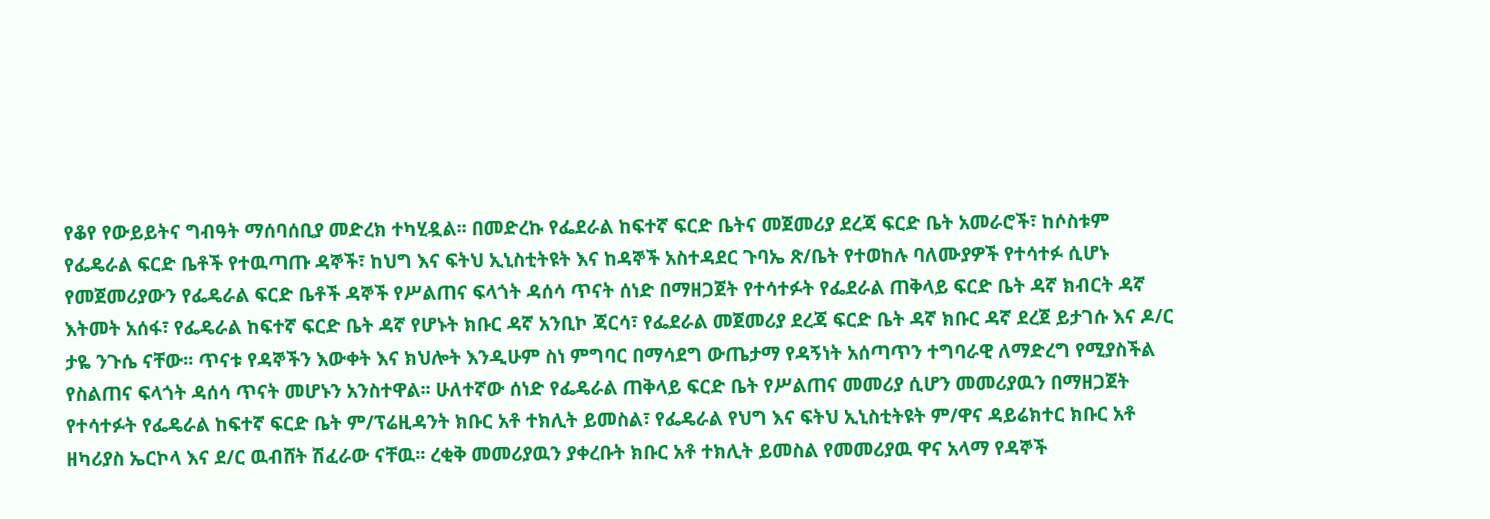የቆየ የውይይትና ግብዓት ማሰባሰቢያ መድረክ ተካሂዷል፡፡ በመድረኩ የፌደራል ከፍተኛ ፍርድ ቤትና መጀመሪያ ደረጃ ፍርድ ቤት አመራሮች፣ ከሶስቱም የፌዴራል ፍርድ ቤቶች የተዉጣጡ ዳኞች፣ ከህግ እና ፍትህ ኢኒስቲትዩት እና ከዳኞች አስተዳደር ጉባኤ ጽ/ቤት የተወከሉ ባለሙያዎች የተሳተፉ ሲሆኑ የመጀመሪያውን የፌዴራል ፍርድ ቤቶች ዳኞች የሥልጠና ፍላጎት ዳሰሳ ጥናት ሰነድ በማዘጋጀት የተሳተፉት የፌደራል ጠቅላይ ፍርድ ቤት ዳኛ ክብርት ዳኛ እትመት አሰፋ፣ የፌዴራል ከፍተኛ ፍርድ ቤት ዳኛ የሆኑት ክቡር ዳኛ አንቢኮ ጃርሳ፣ የፌደራል መጀመሪያ ደረጃ ፍርድ ቤት ዳኛ ክቡር ዳኛ ደረጀ ይታገሱ እና ዶ/ር ታዬ ንጉሴ ናቸው፡፡ ጥናቱ የዳኞችን እውቀት እና ክህሎት እንዲሁም ስነ ምግባር በማሳደግ ውጤታማ የዳኝነት አሰጣጥን ተግባራዊ ለማድረግ የሚያስችል የስልጠና ፍላጎት ዳሰሳ ጥናት መሆኑን አንስተዋል፡፡ ሁለተኛው ሰነድ የፌዴራል ጠቅላይ ፍርድ ቤት የሥልጠና መመሪያ ሲሆን መመሪያዉን በማዘጋጀት የተሳተፉት የፌዴራል ከፍተኛ ፍርድ ቤት ም/ፕሬዚዳንት ክቡር አቶ ተክሊት ይመስል፣ የፌዴራል የህግ እና ፍትህ ኢኒስቲትዩት ም/ዋና ዳይሬክተር ክቡር አቶ ዘካሪያስ ኤርኮላ እና ደ/ር ዉብሸት ሽፈራው ናቸዉ፡፡ ረቂቅ መመሪያዉን ያቀረቡት ክቡር አቶ ተክሊት ይመስል የመመሪያዉ ዋና አላማ የዳኞች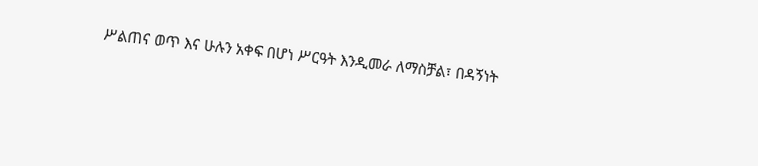ሥልጠና ወጥ እና ሁሉን አቀፍ በሆነ ሥርዓት እንዲመራ ለማስቻል፣ በዳኝነት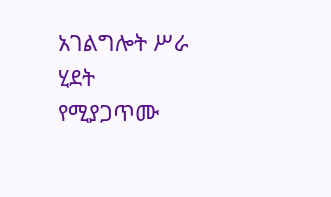አገልግሎት ሥራ ሂደት የሚያጋጥሙ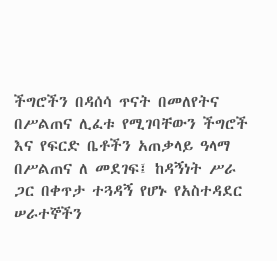ችግሮችን በዳሰሳ ጥናት በመለየትና በሥልጠና ሊፈቱ የሚገባቸውን ችግሮች እና የፍርድ ቤቶችን አጠቃላይ ዓላማ በሥልጠና ለ መደገፍ፤ ከዳኝነት ሥራ ጋር በቀጥታ ተጓዳኝ የሆኑ የአስተዳደር ሠራተኞችን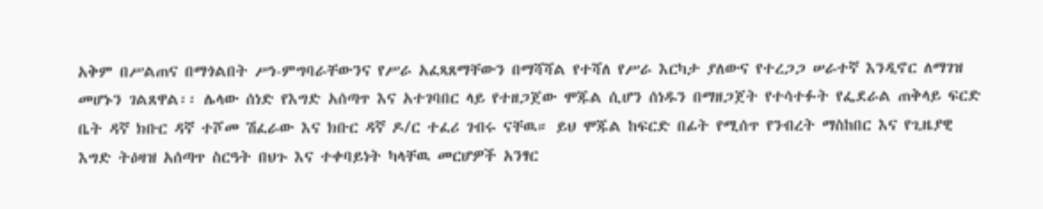አቅም በሥልጠና በማጎልበት ሥነ-ምግባራቸውንና የሥራ አፈጻጸማቸውን በማሻሻል የተሻለ የሥራ እርካታ ያለውና የተረጋጋ ሠራተኛ እንዲኖር ለማገዝ መሆኑን ገልጸዋል፡፡ ሌላው ሰነድ የእግድ አሰጣጥ እና አተገባበር ላይ የተዘጋጀው ሞጁል ሲሆን ሰነዱን በማዘጋጀት የተሳተፉት የፌደራል ጠቅላይ ፍርድ ቤት ዳኛ ክቡር ዳኛ ተሾመ ሽፈራው እና ክቡር ዳኛ ዶ/ር ተፈሪ ገብሩ ናቸዉ። ይህ ሞጁል ከፍርድ በፊት የሚሰጥ የንብረት ማስከበር እና የጊዜያዊ እግድ ትዕዛዝ አሰጣጥ ስርዓት በህጉ እና ተቀባይነት ካላቸዉ መርሆዎች አንፃር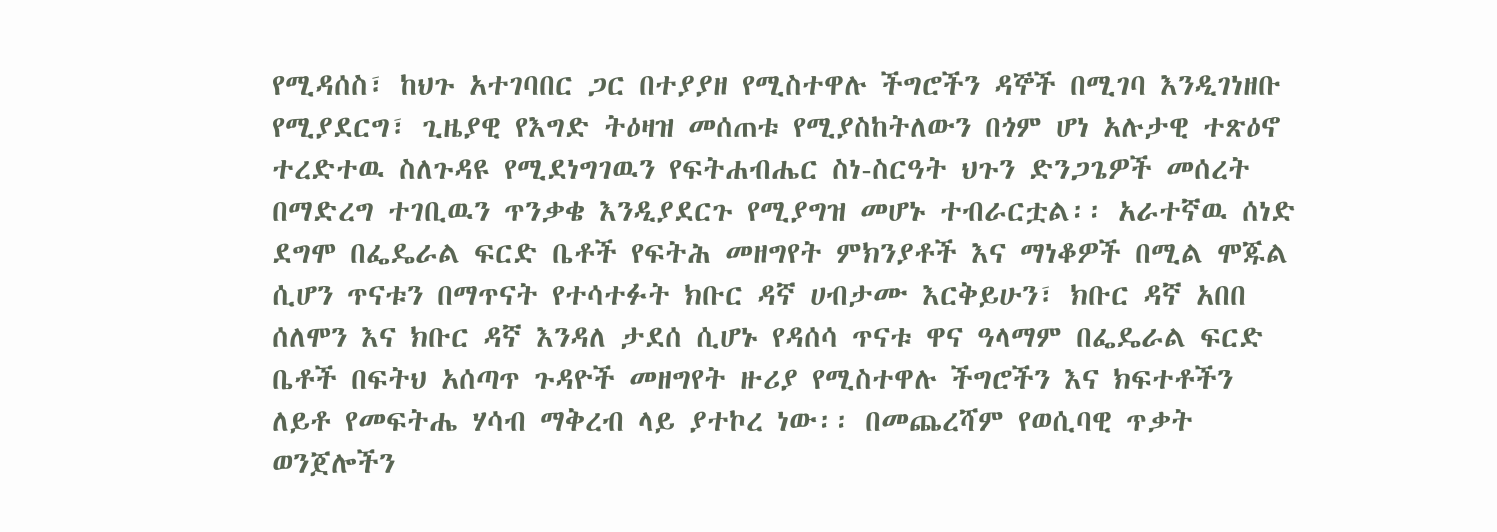የሚዳሰስ፣ ከህጉ አተገባበር ጋር በተያያዘ የሚስተዋሉ ችግሮችን ዳኞች በሚገባ እንዲገነዘቡ የሚያደርግ፣ ጊዜያዊ የእግድ ትዕዛዝ መሰጠቱ የሚያስከትለውን በጎም ሆነ አሉታዊ ተጽዕኖ ተረድተዉ ስለጉዳዩ የሚደነግገዉን የፍትሐብሔር ስነ-ስርዓት ህጉን ድንጋጌዎች መሰረት በማድረግ ተገቢዉን ጥንቃቄ እንዲያደርጉ የሚያግዝ መሆኑ ተብራርቷል፡፡ አራተኛዉ ሰነድ ደግሞ በፌዴራል ፍርድ ቤቶች የፍትሕ መዘግየት ምክንያቶች እና ማነቆዎች በሚል ሞጁል ሲሆን ጥናቱን በማጥናት የተሳተፉት ክቡር ዳኛ ሀብታሙ እርቅይሁን፣ ክቡር ዳኛ አበበ ሰለሞን እና ክቡር ዳኛ እንዳለ ታደሰ ሲሆኑ የዳሰሳ ጥናቱ ዋና ዓላማም በፌዴራል ፍርድ ቤቶች በፍትህ አሰጣጥ ጉዳዮች መዘግየት ዙሪያ የሚስተዋሉ ችግሮችን እና ክፍተቶችን ለይቶ የመፍትሔ ሃሳብ ማቅረብ ላይ ያተኮረ ነው፡፡ በመጨረሻም የወሲባዊ ጥቃት ወንጀሎችን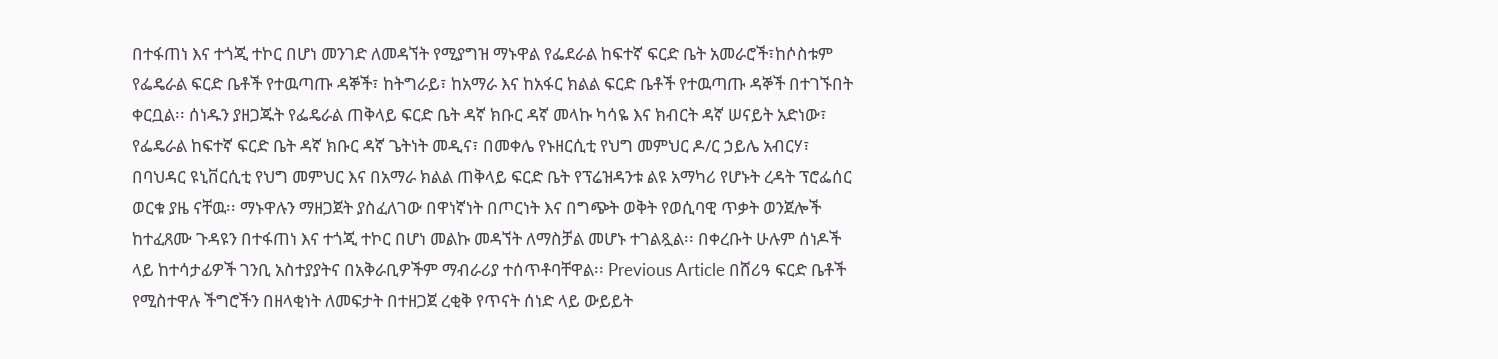በተፋጠነ እና ተጎጂ ተኮር በሆነ መንገድ ለመዳኘት የሚያግዝ ማኑዋል የፌደራል ከፍተኛ ፍርድ ቤት አመራሮች፣ከሶስቱም የፌዴራል ፍርድ ቤቶች የተዉጣጡ ዳኞች፣ ከትግራይ፣ ከአማራ እና ከአፋር ክልል ፍርድ ቤቶች የተዉጣጡ ዳኞች በተገኙበት ቀርቧል፡፡ ሰነዱን ያዘጋጁት የፌዴራል ጠቅላይ ፍርድ ቤት ዳኛ ክቡር ዳኛ መላኩ ካሳዬ እና ክብርት ዳኛ ሠናይት አድነው፣ የፌዴራል ከፍተኛ ፍርድ ቤት ዳኛ ክቡር ዳኛ ጌትነት መዲና፣ በመቀሌ የኑዘርሲቲ የህግ መምህር ዶ/ር ኃይሌ አብርሃ፣ በባህዳር ዩኒቨርሲቲ የህግ መምህር እና በአማራ ክልል ጠቅላይ ፍርድ ቤት የፕሬዝዳንቱ ልዩ አማካሪ የሆኑት ረዳት ፕሮፌሰር ወርቁ ያዜ ናቸዉ፡፡ ማኑዋሉን ማዘጋጀት ያስፈለገው በዋነኛነት በጦርነት እና በግጭት ወቅት የወሲባዊ ጥቃት ወንጀሎች ከተፈጸሙ ጉዳዩን በተፋጠነ እና ተጎጂ ተኮር በሆነ መልኩ መዳኘት ለማስቻል መሆኑ ተገልጿል፡፡ በቀረቡት ሁሉም ሰነዶች ላይ ከተሳታፊዎች ገንቢ አስተያያትና በአቅራቢዎችም ማብራሪያ ተሰጥቶባቸዋል፡፡ Previous Article በሸሪዓ ፍርድ ቤቶች የሚስተዋሉ ችግሮችን በዘላቂነት ለመፍታት በተዘጋጀ ረቂቅ የጥናት ሰነድ ላይ ውይይት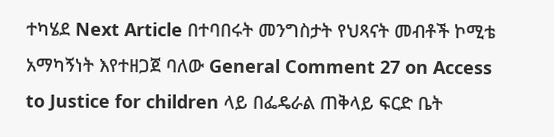ተካሄደ Next Article በተባበሩት መንግስታት የህጻናት መብቶች ኮሚቴ አማካኝነት እየተዘጋጀ ባለው General Comment 27 on Access to Justice for children ላይ በፌዴራል ጠቅላይ ፍርድ ቤት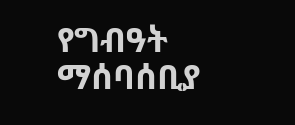የግብዓት ማሰባሰቢያ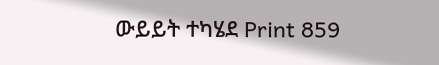ውይይት ተካሄደ Print 859